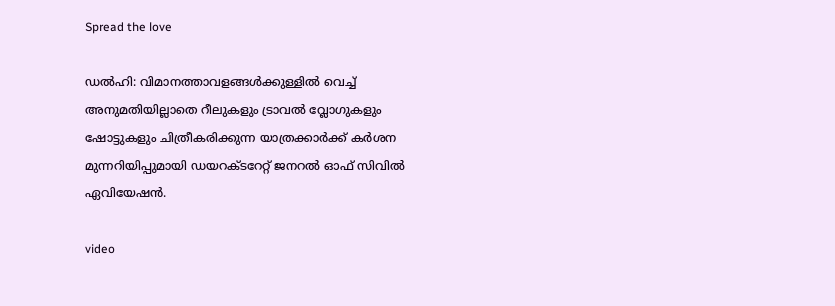Spread the love

ഡൽഹി: വിമാനത്താവളങ്ങള്‍ക്കുള്ളില്‍ വെച്ച്‌ അനുമതിയില്ലാതെ റീലുകളും ട്രാവല്‍ വ്ലോഗുകളും ഷോട്ടുകളും ചിത്രീകരിക്കുന്ന യാത്രക്കാർക്ക് കർശന മുന്നറിയിപ്പുമായി ഡയറക്ടറേറ്റ് ജനറല്‍ ഓഫ് സിവില്‍ ഏവിയേഷൻ.

video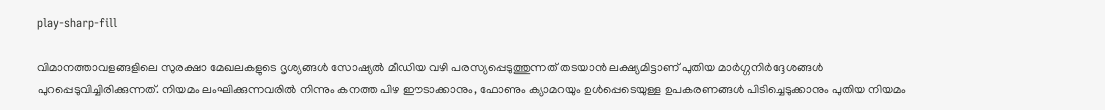play-sharp-fill

വിമാനത്താവളങ്ങളിലെ സുരക്ഷാ മേഖലകളുടെ ദൃശ്യങ്ങള്‍ സോഷ്യല്‍ മീഡിയ വഴി പരസ്യപ്പെടുത്തുന്നത് തടയാൻ ലക്ഷ്യമിട്ടാണ് പുതിയ മാർഗ്ഗനിർദ്ദേശങ്ങള്‍ പുറപ്പെടുവിച്ചിരിക്കുന്നത്. നിയമം ലംഘിക്കുന്നവരില്‍ നിന്നും കനത്ത പിഴ ഈടാക്കാനും, ഫോണും ക്യാമറയും ഉള്‍പ്പെടെയുള്ള ഉപകരണങ്ങള്‍ പിടിച്ചെടുക്കാനും പുതിയ നിയമം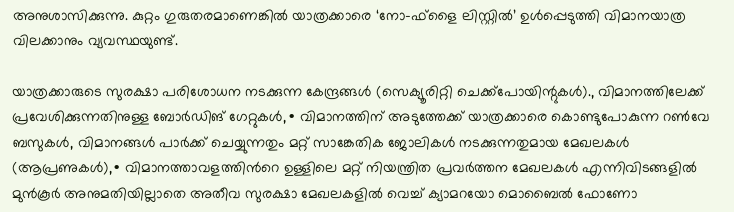അനുശാസിക്കുന്നു. കുറ്റം ഗുരുതരമാണെങ്കില്‍ യാത്രക്കാരെ ‘നോ-ഫ്ളൈ ലിസ്റ്റില്‍’ ഉള്‍പ്പെടുത്തി വിമാനയാത്ര വിലക്കാനും വ്യവസ്ഥയുണ്ട്.

യാത്രക്കാരുടെ സുരക്ഷാ പരിശോധന നടക്കുന്ന കേന്ദ്രങ്ങള്‍ (സെക്യൂരിറ്റി ചെക്ക്പോയിന്റുകള്‍)., വിമാനത്തിലേക്ക് പ്രവേശിക്കുന്നതിനുള്ള ബോർഡിങ് ഗേറ്റുകള്‍,∙ വിമാനത്തിന് അടുത്തേക്ക് യാത്രക്കാരെ കൊണ്ടുപോകുന്ന റണ്‍വേ ബസുകള്‍, വിമാനങ്ങള്‍ പാർക്ക് ചെയ്യുന്നതും മറ്റ് സാങ്കേതിക ജോലികള്‍ നടക്കുന്നതുമായ മേഖലകള്‍ (ആപ്രണുകള്‍),∙ വിമാനത്താവളത്തിന്‍റെ ഉള്ളിലെ മറ്റ് നിയന്ത്രിത പ്രവർത്തന മേഖലകള്‍ എന്നിവിടങ്ങളില്‍ മുൻകൂർ അനുമതിയില്ലാതെ അതീവ സുരക്ഷാ മേഖലകളില്‍ വെച്ച്‌ ക്യാമറയോ മൊബൈല്‍ ഫോണോ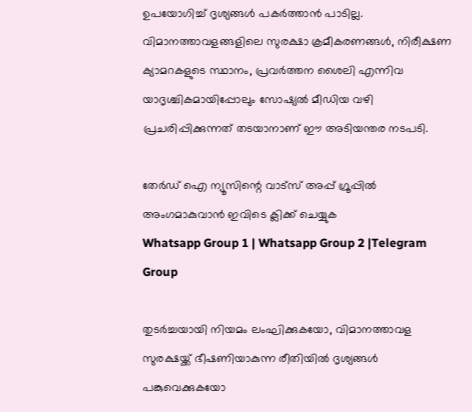ഉപയോഗിച്ച്‌ ദൃശ്യങ്ങള്‍ പകർത്താൻ പാടില്ല. വിമാനത്താവളങ്ങളിലെ സുരക്ഷാ ക്രമീകരണങ്ങള്‍, നിരീക്ഷണ ക്യാമറകളുടെ സ്ഥാനം, പ്രവർത്തന ശൈലി എന്നിവ യാദൃശ്ചികമായിപ്പോലും സോഷ്യല്‍ മീഡിയ വഴി പ്രചരിപ്പിക്കുന്നത് തടയാനാണ് ഈ അടിയന്തര നടപടി.

തേർഡ് ഐ ന്യൂസിന്റെ വാട്സ് അപ്പ് ഗ്രൂപ്പിൽ അംഗമാകുവാൻ ഇവിടെ ക്ലിക്ക് ചെയ്യുക
Whatsapp Group 1 | Whatsapp Group 2 |Telegram Group

തുടർച്ചയായി നിയമം ലംഘിക്കുകയോ, വിമാനത്താവള സുരക്ഷയ്ക്ക് ഭീഷണിയാകുന്ന രീതിയില്‍ ദൃശ്യങ്ങള്‍ പങ്കുവെക്കുകയോ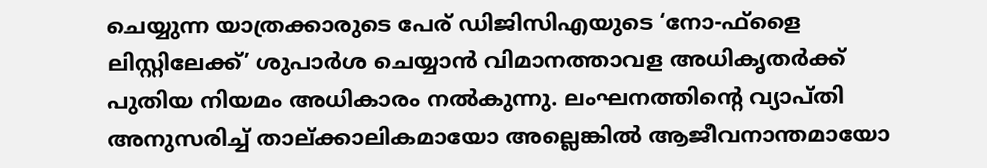ചെയ്യുന്ന യാത്രക്കാരുടെ പേര് ഡിജിസിഎയുടെ ‘നോ-ഫ്ളൈ ലിസ്റ്റിലേക്ക്’ ശുപാർശ ചെയ്യാൻ വിമാനത്താവള അധികൃതർക്ക് പുതിയ നിയമം അധികാരം നല്‍കുന്നു. ലംഘനത്തിന്റെ വ്യാപ്തി അനുസരിച്ച്‌ താല്ക്കാലികമായോ അല്ലെങ്കില്‍ ആജീവനാന്തമായോ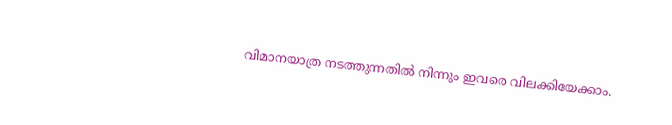വിമാനയാത്ര നടത്തുന്നതില്‍ നിന്നും ഇവരെ വിലക്കിയേക്കാം.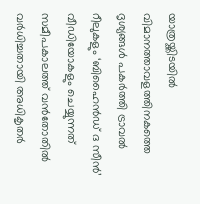യാത്രയ്ക്കിടയില്‍ വിമാനത്താവളത്തിനകത്തെ ദൃശ്യങ്ങള്‍ പകർത്തി ട്രാവല്‍ റീലുകളും ‘ബിഹൈൻഡ് ദ സീൻ’ വീഡിയോകളും ചെയ്യുന്നത് സമീപകാലത്ത് വൻതോതില്‍ വർധിച്ചതായി അധികൃതർ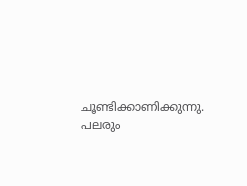ചൂണ്ടിക്കാണിക്കുന്നു. പലരും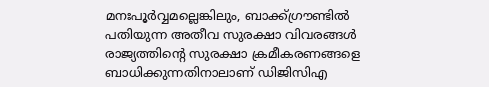മനഃപൂർവ്വമല്ലെങ്കിലും, ബാക്ക്ഗ്രൗണ്ടില്‍ പതിയുന്ന അതീവ സുരക്ഷാ വിവരങ്ങള്‍ രാജ്യത്തിന്‍റെ സുരക്ഷാ ക്രമീകരണങ്ങളെ ബാധിക്കുന്നതിനാലാണ് ഡിജിസിഎ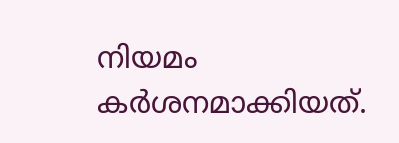നിയമം കർശനമാക്കിയത്.